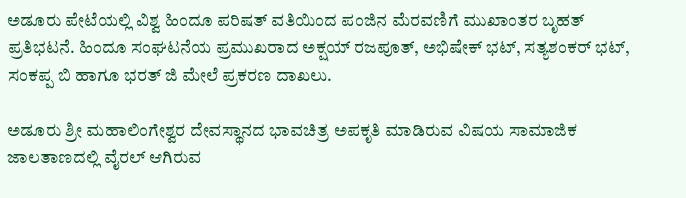ಅಡೂರು ಪೇಟೆಯಲ್ಲಿ ವಿಶ್ವ ಹಿಂದೂ ಪರಿಷತ್ ವತಿಯಿಂದ ಪಂಜಿನ ಮೆರವಣಿಗೆ ಮುಖಾಂತರ ಬೃಹತ್ ಪ್ರತಿಭಟನೆ. ಹಿಂದೂ ಸಂಘಟನೆಯ ಪ್ರಮುಖರಾದ ಅಕ್ಷಯ್ ರಜಪೂತ್, ಅಭಿಷೇಕ್ ಭಟ್, ಸತ್ಯಶಂಕರ್ ಭಟ್, ಸಂಕಪ್ಪ ಬಿ ಹಾಗೂ ಭರತ್ ಜಿ ಮೇಲೆ ಪ್ರಕರಣ ದಾಖಲು.

ಅಡೂರು ಶ್ರೀ ಮಹಾಲಿಂಗೇಶ್ವರ ದೇವಸ್ಥಾನದ ಭಾವಚಿತ್ರ ಅಪಕೃತಿ ಮಾಡಿರುವ ವಿಷಯ ಸಾಮಾಜಿಕ ಜಾಲತಾಣದಲ್ಲಿ ವೈರಲ್ ಆಗಿರುವ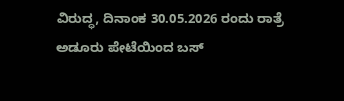ವಿರುದ್ಧ, ದಿನಾಂಕ 30.05.2026 ರಂದು ರಾತ್ರೆ ಅಡೂರು ಪೇಟೆಯಿಂದ ಬಸ್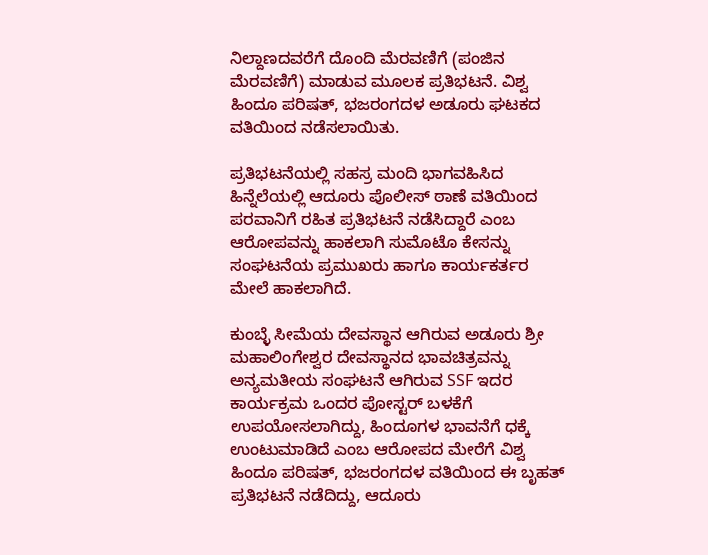ನಿಲ್ದಾಣದವರೆಗೆ ದೊಂದಿ ಮೆರವಣಿಗೆ (ಪಂಜಿನ ಮೆರವಣಿಗೆ) ಮಾಡುವ ಮೂಲಕ ಪ್ರತಿಭಟನೆ. ವಿಶ್ವ ಹಿಂದೂ ಪರಿಷತ್, ಭಜರಂಗದಳ ಅಡೂರು ಘಟಕದ ವತಿಯಿಂದ ನಡೆಸಲಾಯಿತು.

ಪ್ರತಿಭಟನೆಯಲ್ಲಿ ಸಹಸ್ರ ಮಂದಿ ಭಾಗವಹಿಸಿದ ಹಿನ್ನೆಲೆಯಲ್ಲಿ ಆದೂರು ಪೊಲೀಸ್ ಠಾಣೆ ವತಿಯಿಂದ ಪರವಾನಿಗೆ ರಹಿತ ಪ್ರತಿಭಟನೆ ನಡೆಸಿದ್ದಾರೆ ಎಂಬ ಆರೋಪವನ್ನು ಹಾಕಲಾಗಿ ಸುಮೊಟೊ ಕೇಸನ್ನು ಸಂಘಟನೆಯ ಪ್ರಮುಖರು ಹಾಗೂ ಕಾರ್ಯಕರ್ತರ ಮೇಲೆ ಹಾಕಲಾಗಿದೆ.

ಕುಂಬ್ಳೆ ಸೀಮೆಯ ದೇವಸ್ಥಾನ ಆಗಿರುವ ಅಡೂರು ಶ್ರೀ ಮಹಾಲಿಂಗೇಶ್ವರ ದೇವಸ್ಥಾನದ ಭಾವಚಿತ್ರವನ್ನು ಅನ್ಯಮತೀಯ ಸಂಘಟನೆ ಆಗಿರುವ SSF ಇದರ ಕಾರ್ಯಕ್ರಮ ಒಂದರ ಪೋಸ್ಟರ್ ಬಳಕೆಗೆ ಉಪಯೋಸಲಾಗಿದ್ದು, ಹಿಂದೂಗಳ ಭಾವನೆಗೆ ಧಕ್ಕೆ ಉಂಟುಮಾಡಿದೆ ಎಂಬ ಆರೋಪದ ಮೇರೆಗೆ ವಿಶ್ವ ಹಿಂದೂ ಪರಿಷತ್, ಭಜರಂಗದಳ ವತಿಯಿಂದ ಈ ಬೃಹತ್ ಪ್ರತಿಭಟನೆ ನಡೆದಿದ್ದು, ಆದೂರು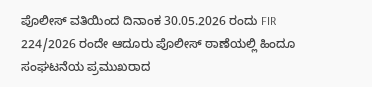ಪೊಲೀಸ್ ವತಿಯಿಂದ ದಿನಾಂಕ 30.05.2026 ರಂದು FIR 224/2026 ರಂದೇ ಆದೂರು ಪೊಲೀಸ್ ಠಾಣೆಯಲ್ಲಿ ಹಿಂದೂ ಸಂಘಟನೆಯ ಪ್ರಮುಖರಾದ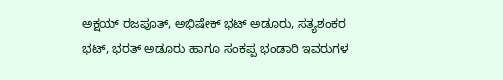ಅಕ್ಷಯ್ ರಜಪೂತ್, ಅಭಿಷೇಕ್ ಭಟ್ ಅಡೂರು, ಸತ್ಯಶಂಕರ ಭಟ್, ಭರತ್ ಅಡೂರು ಹಾಗೂ ಸಂಕಪ್ಪ ಭಂಡಾರಿ ಇವರುಗಳ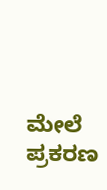ಮೇಲೆ ಪ್ರಕರಣ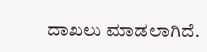ದಾಖಲು ಮಾಡಲಾಗಿದೆ.